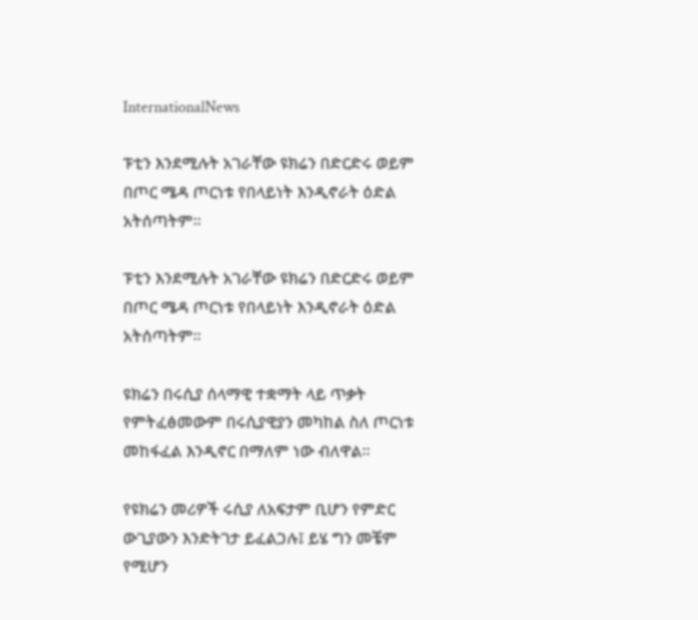InternationalNews

ፑቲን እንደሚሉት አገራቸው ዩክሬን በድርድሩ ወይም በጦር ሜዳ ጦርነቱ የበላይነት እንዲኖራት ዕድል አትሰጣትም።

ፑቲን እንደሚሉት አገራቸው ዩክሬን በድርድሩ ወይም በጦር ሜዳ ጦርነቱ የበላይነት እንዲኖራት ዕድል አትሰጣትም።

ዩክሬን በሩሲያ ሰላማዊ ተቋማት ላይ ጥቃት የምትፈፅመውም በሩሲያዊያን መካከል ስለ ጦርነቱ መከፋፈል እንዲኖር በማለም ነው ብለዋል።

የዩክሬን መሪዎች ሩሲያ ለአፍታም ቢሆን የምድር ውጊያውን እንድትገታ ይፈልጋሉ፤ ይሄ ግን መቼም የሚሆን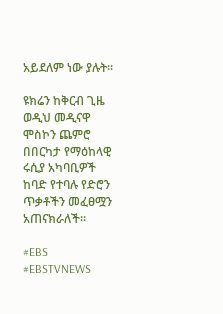አይደለም ነው ያሉት።

ዩክሬን ከቅርብ ጊዜ ወዲህ መዲናዋ ሞስኮን ጨምሮ በበርካታ የማዕከላዊ ሩሲያ አካባቢዎች ከባድ የተባሉ የድሮን ጥቃቶችን መፈፀሟን አጠናክራለች።

#EBS
#EBSTVNEWS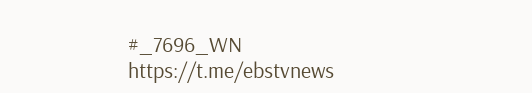#_7696_WN
https://t.me/ebstvnews